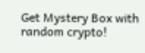Get Mystery Box with random crypto!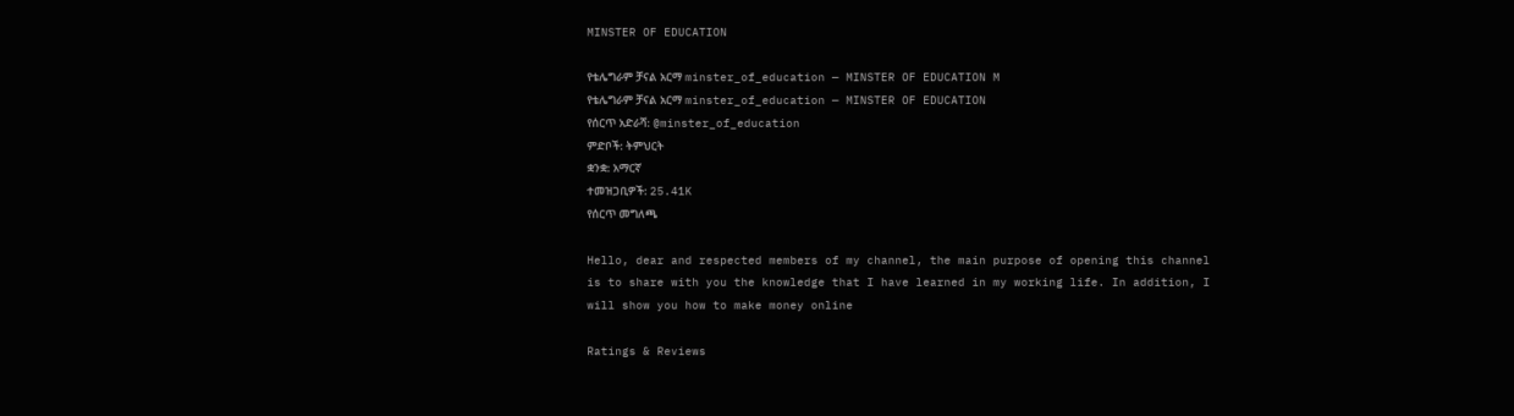MINSTER OF EDUCATION

የቴሌግራም ቻናል አርማ minster_of_education — MINSTER OF EDUCATION M
የቴሌግራም ቻናል አርማ minster_of_education — MINSTER OF EDUCATION
የሰርጥ አድራሻ: @minster_of_education
ምድቦች: ትምህርት
ቋንቋ: አማርኛ
ተመዝጋቢዎች: 25.41K
የሰርጥ መግለጫ

Hello, dear and respected members of my channel, the main purpose of opening this channel is to share with you the knowledge that I have learned in my working life. In addition, I will show you how to make money online

Ratings & Reviews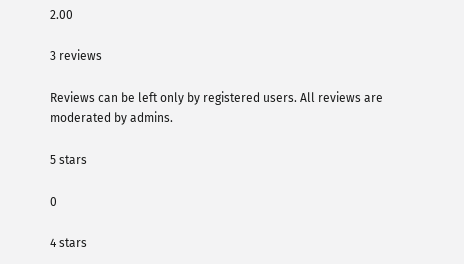2.00

3 reviews

Reviews can be left only by registered users. All reviews are moderated by admins.

5 stars

0

4 stars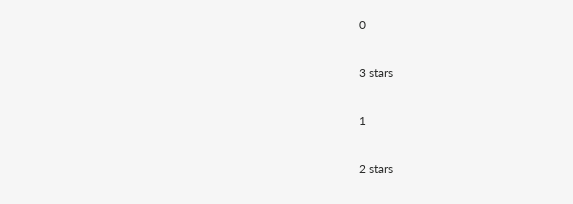0

3 stars

1

2 stars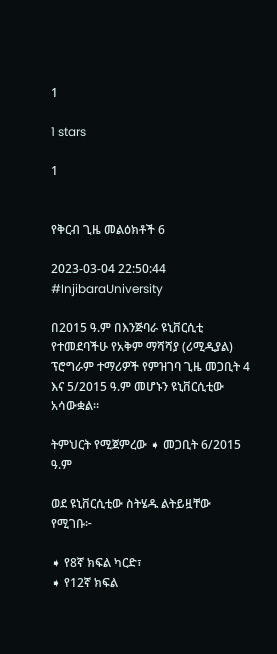1

1 stars

1


የቅርብ ጊዜ መልዕክቶች 6

2023-03-04 22:50:44
#InjibaraUniversity

በ2015 ዓ.ም በእንጅባራ ዩኒቨርሲቲ የተመደባችሁ የአቅም ማሻሻያ (ሪሚዲያል) ፕሮግራም ተማሪዎች የምዝገባ ጊዜ መጋቢት 4 እና 5/2015 ዓ.ም መሆኑን ዩኒቨርሲቲው አሳውቋል።

ትምህርት የሚጀምረው ➧ መጋቢት 6/2015 ዓ.ም

ወደ ዩኒቨርሲቲው ስትሄዱ ልትይዟቸው የሚገቡ፦

➧ የ8ኛ ክፍል ካርድ፣
➧ የ12ኛ ክፍል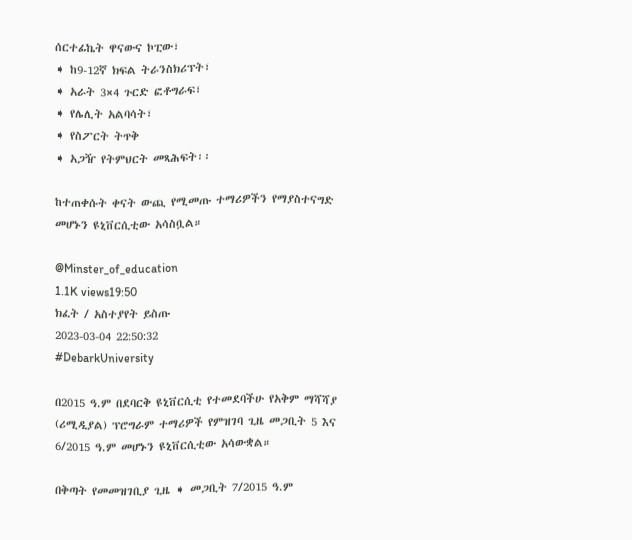ሰርተፊኬት ዋናውና ኮፒው፣
➧ ከ9-12ኛ ክፍል ትራንስክሪፕት፣
➧ አራት 3×4 ጉርድ ፎቶግራፍ፣
➧ የሌሊት አልባሳት፣
➧ የስፖርት ትጥቅ
➧ አጋዥ የትምህርት መጻሕፍት፡፡

ከተጠቀሱት ቀናት ውጪ የሚመጡ ተማሪዎችን የማያስተናግድ መሆኑን ዩኒቨርሲቲው አሳስቧል።

@Minster_of_education
1.1K views19:50
ክፈት / አስተያየት ይስጡ
2023-03-04 22:50:32
#DebarkUniversity

በ2015 ዓ.ም በደባርቅ ዩኒቨርሲቲ የተመደባችሁ የአቅም ማሻሻያ (ሪሚዲያል) ፕሮግራም ተማሪዎች የምዝገባ ጊዜ መጋቢት 5 እና 6/2015 ዓ.ም መሆኑን ዩኒቨርሲቲው አሳውቋል።

በቅጣት የመመዝገቢያ ጊዜ ➧ መጋቢት 7/2015 ዓ.ም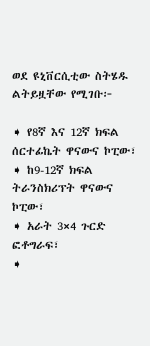ወደ ዩኒቨርሲቲው ስትሄዱ ልትይዟቸው የሚገቡ፦

➧ የ8ኛ እና 12ኛ ክፍል ሰርተፊኬት ዋናውና ኮፒው፣
➧ ከ9-12ኛ ክፍል ትራንስክሪፕት ዋናውና ኮፒው፣
➧ አራት 3×4 ጉርድ ፎቶግራፍ፣
➧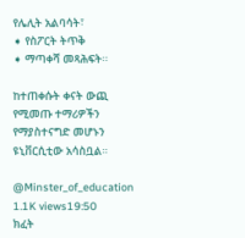የሌሊት አልባሳት፣
➧ የስፖርት ትጥቅ
➧ ማጣቀሻ መጻሕፍት፡፡

ከተጠቀሱት ቀናት ውጪ የሚመጡ ተማሪዎችን የማያስተናግድ መሆኑን ዩኒቨርሲቲው አሳስቧል።

@Minster_of_education
1.1K views19:50
ክፈት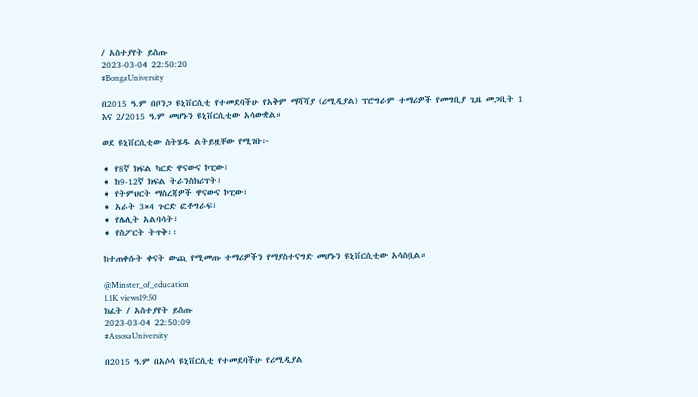/ አስተያየት ይስጡ
2023-03-04 22:50:20
#BongaUniversity

በ2015 ዓ.ም በቦንጋ ዩኒቨርሲቲ የተመደባችሁ የአቅም ማሻሻያ (ሪሚዲያል) ፕሮግራም ተማሪዎች የመግቢያ ጊዜ መጋቢት 1 እና 2/2015 ዓ.ም መሆኑን ዩኒቨርሲቲው አሳውቋል።

ወደ ዩኒቨርሲቲው ስትሄዱ ልትይዟቸው የሚገቡ፦

➧ የ8ኛ ክፍል ካርድ ዋናውና ኮፒው፣
➧ ከ9-12ኛ ክፍል ትራንስክሪፕት፣
➧ የትምህርት ማስረጃዎች ዋናውና ኮፒው፣
➧ አራት 3×4 ጉርድ ፎቶግራፍ፣
➧ የሌሊት አልባሳት፣
➧ የስፖርት ትጥቅ፡፡

ከተጠቀሱት ቀናት ውጪ የሚመጡ ተማሪዎችን የማያስተናግድ መሆኑን ዩኒቨርሲቲው አሳስቧል።

@Minster_of_education
1.1K views19:50
ክፈት / አስተያየት ይስጡ
2023-03-04 22:50:09
#AssosaUniversity

በ2015 ዓ.ም በአሶሳ ዩኒቨርሲቲ የተመደባችሁ የሪሚዲያል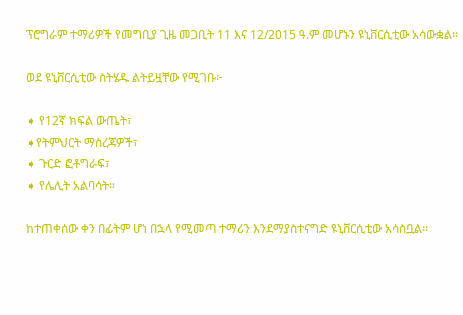ፕሮግራም ተማሪዎች የመግቢያ ጊዜ መጋቢት 11 እና 12/2015 ዓ.ም መሆኑን ዩኒቨርሲቲው አሳውቋል።

ወደ ዩኒቨርሲቲው ስትሄዱ ልትይዟቸው የሚገቡ፦

➧ የ12ኛ ክፍል ውጤት፣
➧የትምህርት ማስረጃዎች፣
➧ ጉርድ ፎቶግራፍ፣
➧ የሌሊት አልባሳት።

ከተጠቀሰው ቀን በፊትም ሆነ በኋላ የሚመጣ ተማሪን እንደማያስተናግድ ዩኒቨርሲቲው አሳስቧል፡፡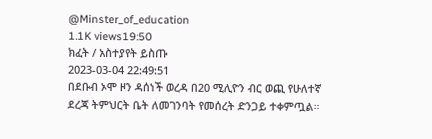@Minster_of_education
1.1K views19:50
ክፈት / አስተያየት ይስጡ
2023-03-04 22:49:51
በደቡብ ኦሞ ዞን ዳሰነች ወረዳ በ20 ሚሊዮን ብር ወጪ የሁለተኛ ደረጃ ትምህርት ቤት ለመገንባት የመሰረት ድንጋይ ተቀምጧል።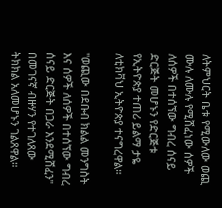ለትምህርት ቤቱ የሚውለው ወጪ ሙሉ ለሙሉ የሚሸፈነው ሰዎች ለሰዎች በተሰኘው ግብረ ሰናይ ድርጅት መሆኑን የድርጅቱ የኢትዮጵያ ተጠሪ ይልማ ታዬ ለቲክቫህ ኢትዮጵያ ተናግረዋል።

"ወጪው በደቡብ ክልል መንግስት እና ሰዎች ለሰዎች በተሰኘው ግብረ ሰናይ ድርጅት በጋራ እንደሚሸፈን" በመገናኛ ብዙሃን የተገለጸው ትክክል አለመሆኑን ገልጸዋል።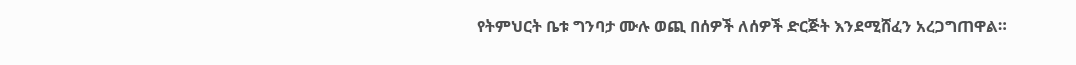የትምህርት ቤቱ ግንባታ ሙሉ ወጪ በሰዎች ለሰዎች ድርጅት እንደሚሸፈን አረጋግጠዋል።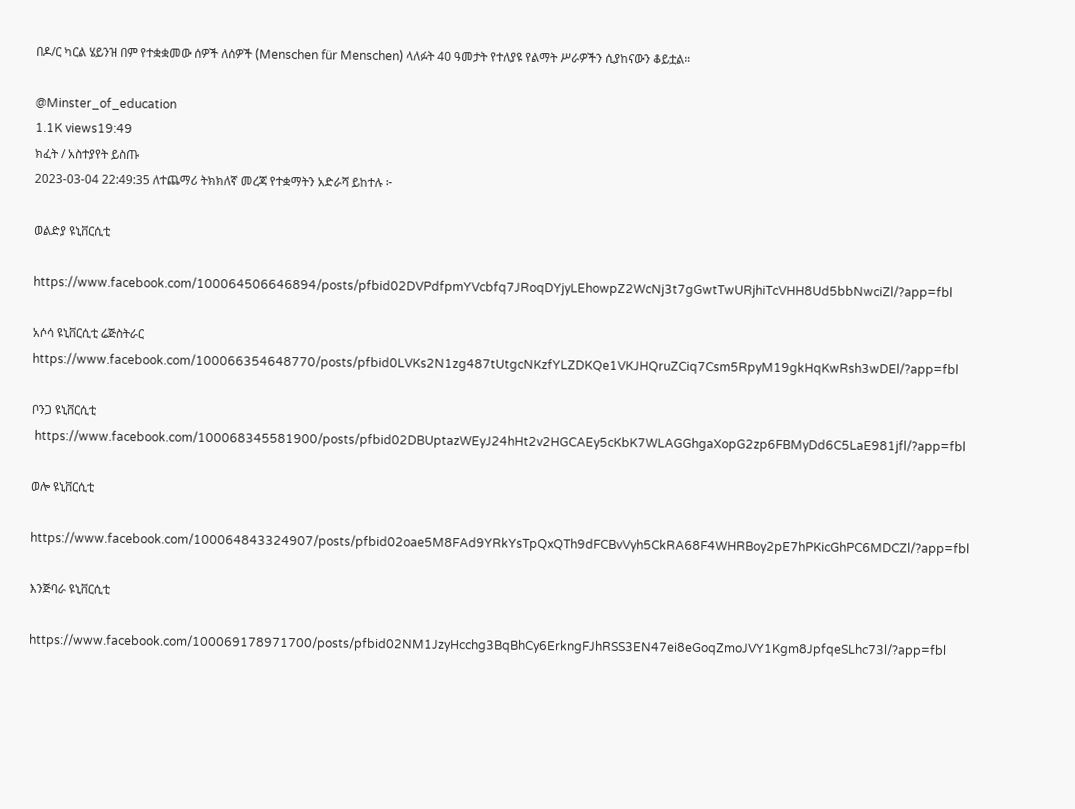በዶ/ር ካርል ሄይንዝ በም የተቋቋመው ሰዎች ለሰዎች (Menschen für Menschen) ላለፉት 40 ዓመታት የተለያዩ የልማት ሥራዎችን ሲያከናውን ቆይቷል።

@Minster_of_education
1.1K views19:49
ክፈት / አስተያየት ይስጡ
2023-03-04 22:49:35 ለተጨማሪ ትክክለኛ መረጃ የተቋማትን አድራሻ ይከተሉ ፦

ወልድያ ዩኒቨርሲቲ

https://www.facebook.com/100064506646894/posts/pfbid02DVPdfpmYVcbfq7JRoqDYjyLEhowpZ2WcNj3t7gGwtTwURjhiTcVHH8Ud5bbNwciZl/?app=fbl

አሶሳ ዩኒቨርሲቲ ሬጅስትራር
https://www.facebook.com/100066354648770/posts/pfbid0LVKs2N1zg487tUtgcNKzfYLZDKQe1VKJHQruZCiq7Csm5RpyM19gkHqKwRsh3wDEl/?app=fbl

ቦንጋ ዩኒቨርሲቲ
 https://www.facebook.com/100068345581900/posts/pfbid02DBUptazWEyJ24hHt2v2HGCAEy5cKbK7WLAGGhgaXopG2zp6FBMyDd6C5LaE981jfl/?app=fbl

ወሎ ዩኒቨርሲቲ

https://www.facebook.com/100064843324907/posts/pfbid02oae5M8FAd9YRkYsTpQxQTh9dFCBvVyh5CkRA68F4WHRBoy2pE7hPKicGhPC6MDCZl/?app=fbl

እንጅባራ ዩኒቨርሲቲ

https://www.facebook.com/100069178971700/posts/pfbid02NM1JzyHcchg3BqBhCy6ErkngFJhRSS3EN47ei8eGoqZmoJVY1Kgm8JpfqeSLhc73l/?app=fbl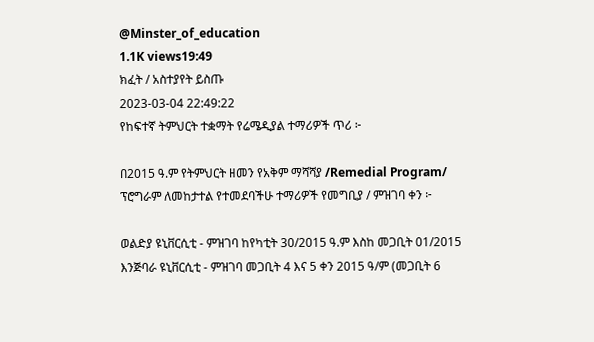@Minster_of_education
1.1K views19:49
ክፈት / አስተያየት ይስጡ
2023-03-04 22:49:22
የከፍተኛ ትምህርት ተቋማት የሬሜዲያል ተማሪዎች ጥሪ ፦

በ2015 ዓ.ም የትምህርት ዘመን የአቅም ማሻሻያ /Remedial Program/ ፕሮግራም ለመከታተል የተመደባችሁ ተማሪዎች የመግቢያ / ምዝገባ ቀን ፦

ወልድያ ዩኒቨርሲቲ - ምዝገባ ከየካቲት 30/2015 ዓ.ም እስከ መጋቢት 01/2015
እንጅባራ ዩኒቨርሲቲ - ምዝገባ መጋቢት 4 እና 5 ቀን 2015 ዓ/ም (መጋቢት 6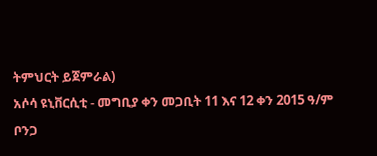ትምህርት ይጀምራል)
አሶሳ ዩኒቨርሲቲ - መግቢያ ቀን መጋቢት 11 እና 12 ቀን 2015 ዓ/ም
ቦንጋ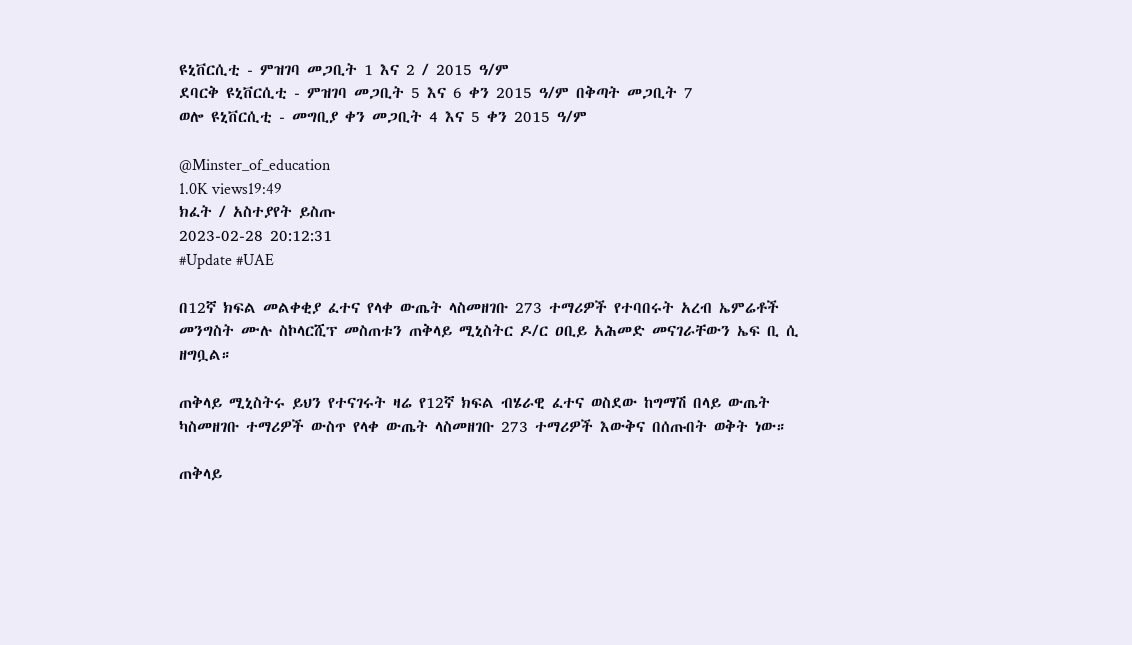ዩኒቨርሲቲ - ምዝገባ መጋቢት 1 እና 2 / 2015 ዓ/ም
ደባርቅ ዩኒቨርሲቲ - ምዝገባ መጋቢት 5 እና 6 ቀን 2015 ዓ/ም በቅጣት መጋቢት 7
ወሎ ዩኒቨርሲቲ - መግቢያ ቀን መጋቢት 4 እና 5 ቀን 2015 ዓ/ም

@Minster_of_education
1.0K views19:49
ክፈት / አስተያየት ይስጡ
2023-02-28 20:12:31
#Update #UAE

በ12ኛ ክፍል መልቀቂያ ፈተና የላቀ ውጤት ላስመዘገቡ 273 ተማሪዎች የተባበሩት አረብ ኤምሬቶች መንግስት ሙሉ ስኮላርሺፕ መስጠቱን ጠቅላይ ሚኒስትር ዶ/ር ዐቢይ አሕመድ መናገራቸውን ኤፍ ቢ ሲ ዘግቧል።

ጠቅላይ ሚኒስትሩ ይህን የተናገሩት ዛሬ የ12ኛ ክፍል ብሄራዊ ፈተና ወስደው ከግማሽ በላይ ውጤት ካስመዘገቡ ተማሪዎች ውስጥ የላቀ ውጤት ላስመዘገቡ 273 ተማሪዎች እውቅና በሰጡበት ወቅት ነው።

ጠቅላይ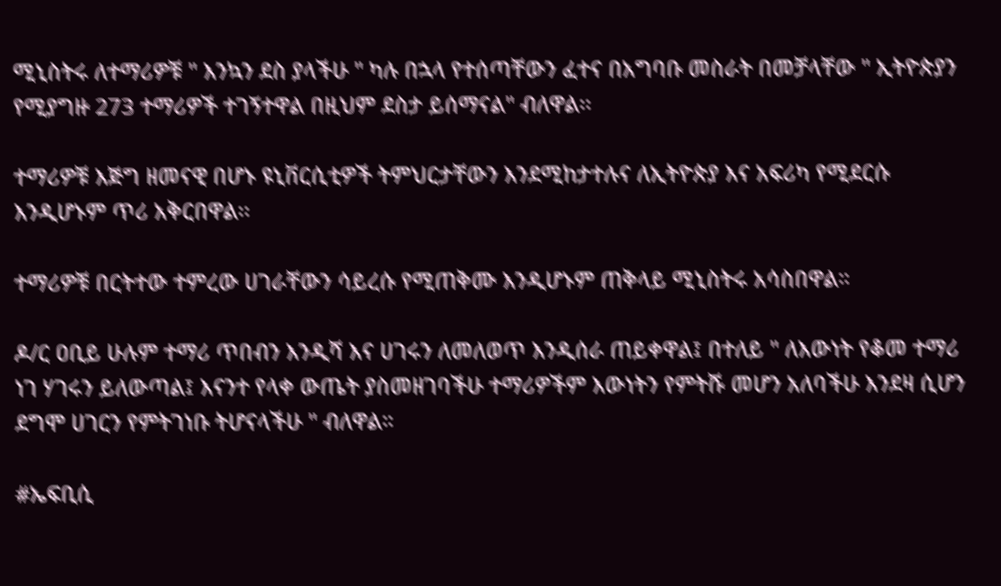ሚኒስትሩ ለተማሪዎቹ " እንኳን ደስ ያላችሁ " ካሉ በኋላ የተሰጣቸውን ፈተና በአግባቡ መስራት በመቻላቸው " ኢትዮጵያን የሚያግዙ 273 ተማሪዎች ተገኝተዋል በዚህም ደስታ ይሰማናል" ብለዋል፡፡

ተማሪዎቹ እጅግ ዘመናዊ በሆኑ ዩኒቨርሲቲዎች ትምህርታቸውን እንደሚከታተሉና ለኢትዮጵያ እና አፍሪካ የሚደርሱ እንዲሆኑም ጥሪ አቅርበዋል፡፡

ተማሪዎቹ በርትተው ተምረው ሀገራቸውን ሳይረሱ የሚጠቅሙ እንዲሆኑም ጠቅላይ ሚኒስትሩ አሳስበዋል።

ዶ/ር ዐቢይ ሁሉም ተማሪ ጥበብን እንዲሻ እና ሀገሩን ለመለወጥ እንዲሰራ ጠይቀዋል፤ በተለይ " ለእውነት የቆመ ተማሪ ነገ ሃገሩን ይለውጣል፤ እናንተ የላቀ ውጤት ያስመዘገባችሁ ተማሪዎችም እውነትን የምትሹ መሆን አለባችሁ እንደዛ ሲሆን ደግሞ ሀገርን የምትገነቡ ትሆናላችሁ " ብለዋል።

#ኤፍቢሲ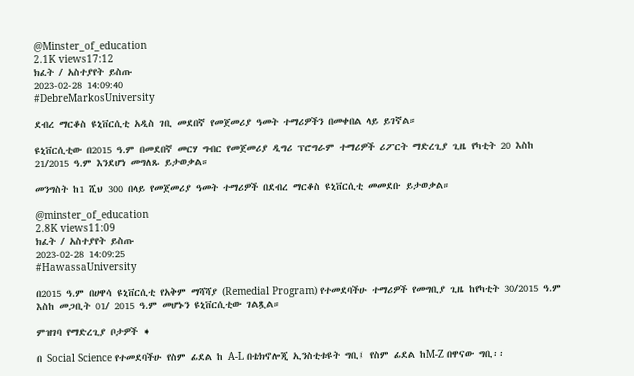@Minster_of_education
2.1K views17:12
ክፈት / አስተያየት ይስጡ
2023-02-28 14:09:40
#DebreMarkosUniversity

ደብረ ማርቆስ ዩኒቨርሲቲ አዲስ ገቢ መደበኛ የመጀመሪያ ዓመት ተማሪዎችን በመቀበል ላይ ይገኛል።

ዩኒቨርሲቲው በ2015 ዓ.ም በመደበኛ መርሃ ግብር የመጀመሪያ ዲግሪ ፕሮግራም ተማሪዎች ሪፖርት ማድረጊያ ጊዜ የካቲት 20 እስከ 21/2015 ዓ.ም እንደሆነ መግለጹ ይታወቃል።

መንግስት ከ1 ሺህ 300 በላይ የመጀመሪያ ዓመት ተማሪዎች በደብረ ማርቆስ ዩኒቨርሲቲ መመደቡ ይታወቃል።

@minster_of_education
2.8K views11:09
ክፈት / አስተያየት ይስጡ
2023-02-28 14:09:25
#HawassaUniversity

በ2015 ዓ.ም በሀዋሳ ዩኒቨርሲቲ የአቅም ማሻሻያ (Remedial Program) የተመደባችሁ ተማሪዎች የመግቢያ ጊዜ ከየካቲት 30/2015 ዓ.ም እስከ መጋቢት 01/ 2015 ዓ.ም መሆኑን ዩኒቨርሲቲው ገልጿል።

ምዝገባ የማድረጊያ ቦታዎች ➧

በ Social Science የተመደባችሁ የስም ፊደል ከ A-L በቴክኖሎጂ ኢንስቲቱዩት ግቢ፤ የስም ፊደል ከM-Z በዋናው ግቢ፡፡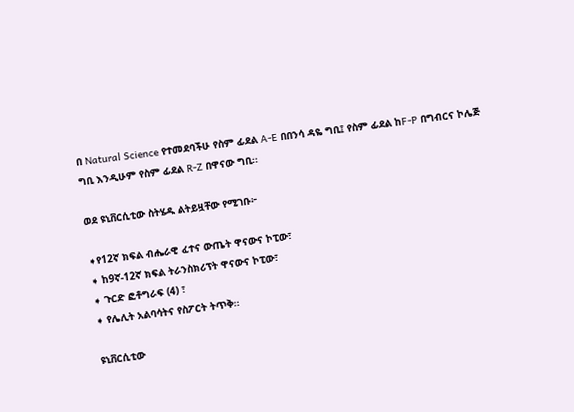በ Natural Science የተመደባችሁ የስም ፊደል A-E በበንሳ ዳዬ ግቢ፤ የስም ፊደል ከF-P በግብርና ኮሌጅ ግቢ እንዲሁም የስም ፊደል R-Z በዋናው ግቢ፡፡

ወደ ዩኒቨርሲቲው ስትሄዱ ልትይዟቸው የሚገቡ፦

➧የ12ኛ ክፍል ብሔራዊ ፈተና ውጤት ዋናውና ኮፒው፣
➧ ከ9ኛ-12ኛ ክፍል ትራንስክሪፕት ዋናውና ኮፒው፣
➧ ጉርድ ፎቶግራፍ (4) ፣
➧ የሌሊት አልባሳትና የስፖርት ትጥቅ፡፡

ዩኒቨርሲቲው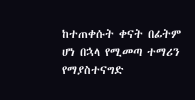ከተጠቀሱት ቀናት በፊትም ሆነ በኋላ የሚመጣ ተማሪን የማያስተናግድ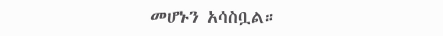መሆኑን አሳስቧል።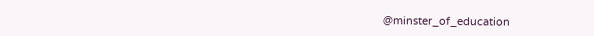@minster_of_education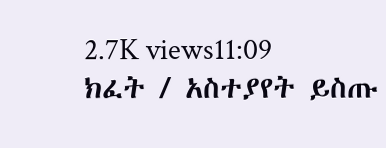2.7K views11:09
ክፈት / አስተያየት ይስጡ